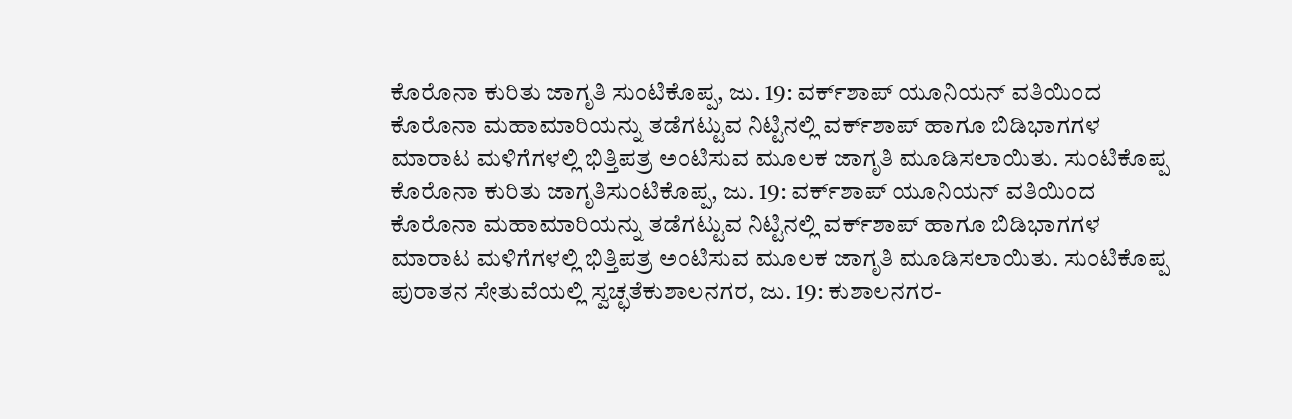ಕೊರೊನಾ ಕುರಿತು ಜಾಗೃತಿ ಸುಂಟಿಕೊಪ್ಪ, ಜು. 19: ವರ್ಕ್‍ಶಾಪ್ ಯೂನಿಯನ್ ವತಿಯಿಂದ ಕೊರೊನಾ ಮಹಾಮಾರಿಯನ್ನು ತಡೆಗಟ್ಟುವ ನಿಟ್ಟಿನಲ್ಲಿ ವರ್ಕ್‍ಶಾಪ್ ಹಾಗೂ ಬಿಡಿಭಾಗಗಳ ಮಾರಾಟ ಮಳಿಗೆಗಳಲ್ಲಿ ಭಿತ್ತಿಪತ್ರ ಅಂಟಿಸುವ ಮೂಲಕ ಜಾಗೃತಿ ಮೂಡಿಸಲಾಯಿತು. ಸುಂಟಿಕೊಪ್ಪ
ಕೊರೊನಾ ಕುರಿತು ಜಾಗೃತಿಸುಂಟಿಕೊಪ್ಪ, ಜು. 19: ವರ್ಕ್‍ಶಾಪ್ ಯೂನಿಯನ್ ವತಿಯಿಂದ ಕೊರೊನಾ ಮಹಾಮಾರಿಯನ್ನು ತಡೆಗಟ್ಟುವ ನಿಟ್ಟಿನಲ್ಲಿ ವರ್ಕ್‍ಶಾಪ್ ಹಾಗೂ ಬಿಡಿಭಾಗಗಳ ಮಾರಾಟ ಮಳಿಗೆಗಳಲ್ಲಿ ಭಿತ್ತಿಪತ್ರ ಅಂಟಿಸುವ ಮೂಲಕ ಜಾಗೃತಿ ಮೂಡಿಸಲಾಯಿತು. ಸುಂಟಿಕೊಪ್ಪ
ಪುರಾತನ ಸೇತುವೆಯಲ್ಲಿ ಸ್ವಚ್ಛತೆಕುಶಾಲನಗರ, ಜು. 19: ಕುಶಾಲನಗರ-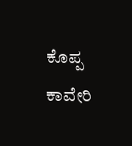ಕೊಪ್ಪ ಕಾವೇರಿ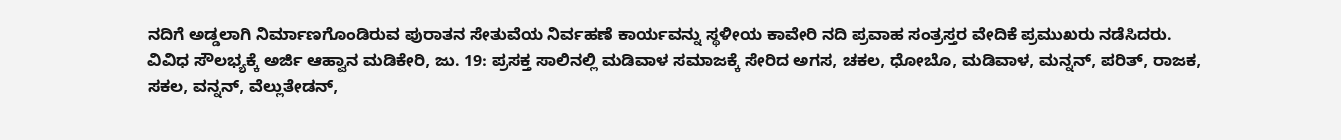ನದಿಗೆ ಅಡ್ಡಲಾಗಿ ನಿರ್ಮಾಣಗೊಂಡಿರುವ ಪುರಾತನ ಸೇತುವೆಯ ನಿರ್ವಹಣೆ ಕಾರ್ಯವನ್ನು ಸ್ಥಳೀಯ ಕಾವೇರಿ ನದಿ ಪ್ರವಾಹ ಸಂತ್ರಸ್ತರ ವೇದಿಕೆ ಪ್ರಮುಖರು ನಡೆಸಿದರು.
ವಿವಿಧ ಸೌಲಭ್ಯಕ್ಕೆ ಅರ್ಜಿ ಆಹ್ವಾನ ಮಡಿಕೇರಿ, ಜು. 19: ಪ್ರಸಕ್ತ ಸಾಲಿನಲ್ಲಿ ಮಡಿವಾಳ ಸಮಾಜಕ್ಕೆ ಸೇರಿದ ಅಗಸ, ಚಕಲ, ಧೋಬೊ, ಮಡಿವಾಳ, ಮನ್ನನ್, ಪರಿತ್, ರಾಜಕ, ಸಕಲ, ವನ್ನನ್, ವೆಲ್ಲುತೇಡನ್,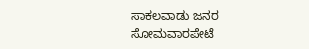ಸಾಕಲವಾಡು ಜನರ
ಸೋಮವಾರಪೇಟೆ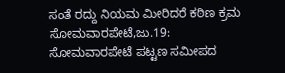ಸಂತೆ ರದ್ದು ನಿಯಮ ಮೀರಿದರೆ ಕಠಿಣ ಕ್ರಮ ಸೋಮವಾರಪೇಟೆ,ಜು.19: ಸೋಮವಾರಪೇಟೆ ಪಟ್ಟಣ ಸಮೀಪದ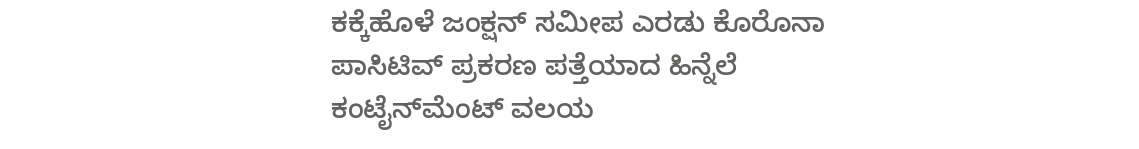ಕಕ್ಕೆಹೊಳೆ ಜಂಕ್ಷನ್ ಸಮೀಪ ಎರಡು ಕೊರೊನಾ ಪಾಸಿಟಿವ್ ಪ್ರಕರಣ ಪತ್ತೆಯಾದ ಹಿನ್ನೆಲೆ ಕಂಟೈನ್‍ಮೆಂಟ್ ವಲಯ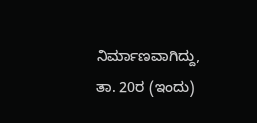ನಿರ್ಮಾಣವಾಗಿದ್ದು, ತಾ. 20ರ (ಇಂದು)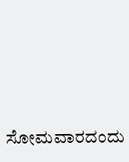ಸೋಮವಾರದಂದು